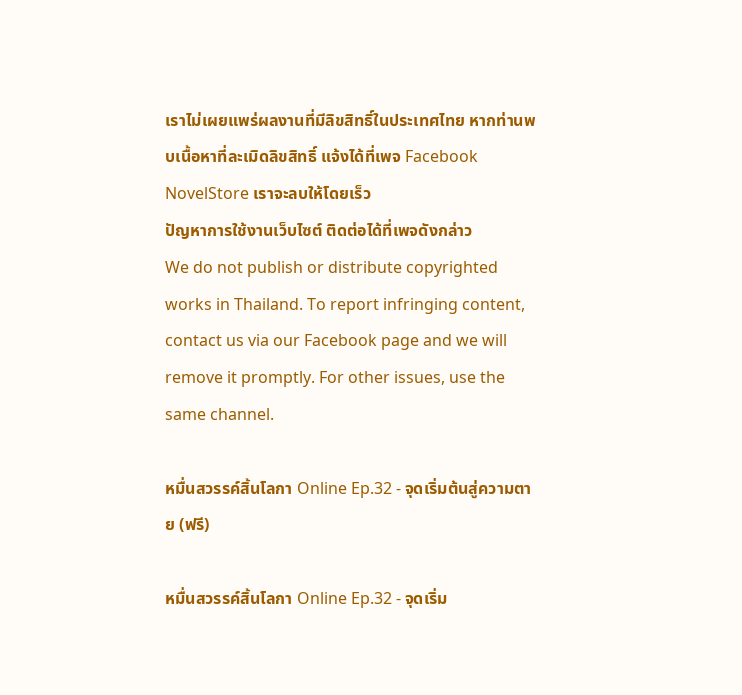เราไม่เผยแพร่ผลงานที่มีลิขสิทธิ์ในประเทศไทย หากท่านพบเนื้อหาที่ละเมิดลิขสิทธิ์ แจ้งได้ที่เพจ Facebook NovelStore เราจะลบให้โดยเร็ว
ปัญหาการใช้งานเว็บไซต์ ติดต่อได้ที่เพจดังกล่าว
We do not publish or distribute copyrighted works in Thailand. To report infringing content, contact us via our Facebook page and we will remove it promptly. For other issues, use the same channel.

หมื่นสวรรค์สิ้นโลกา Online Ep.32 - จุดเริ่มต้นสู่ความตาย (ฟรี)

หมื่นสวรรค์สิ้นโลกา Online Ep.32 - จุดเริ่ม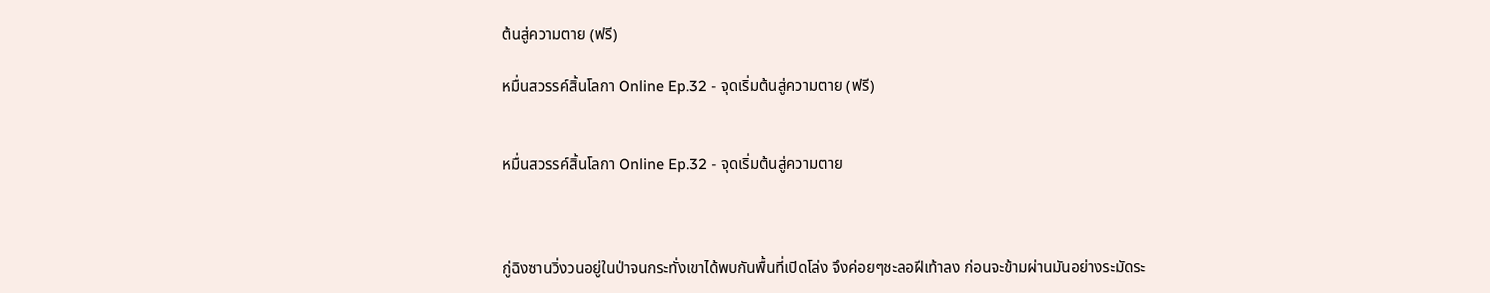ต้นสู่ความตาย (ฟรี)

หมื่นสวรรค์สิ้นโลกา Online Ep.32 - จุดเริ่มต้นสู่ความตาย (ฟรี)


หมื่นสวรรค์สิ้นโลกา Online Ep.32 - จุดเริ่มต้นสู่ความตาย



กู่ฉิงซานวิ่งวนอยู่ในป่าจนกระทั่งเขาได้พบกันพื้นที่เปิดโล่ง จึงค่อยๆชะลอฝีเท้าลง ก่อนจะข้ามผ่านมันอย่างระมัดระ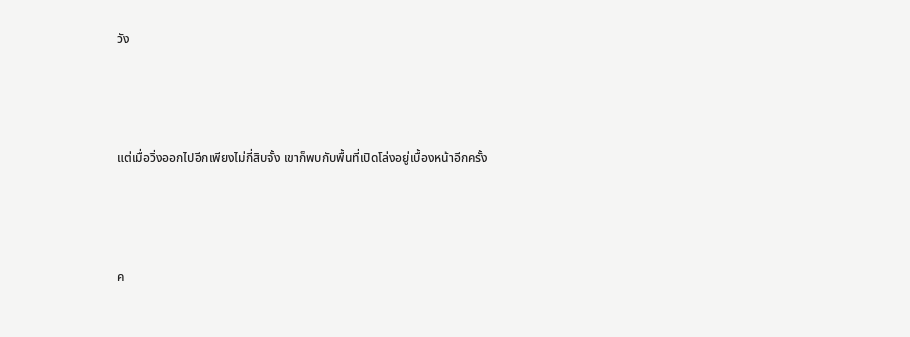วัง



แต่เมื่อวิ่งออกไปอีกเพียงไม่กี่สิบจั้ง เขาก็พบกับพื้นที่เปิดโล่งอยู่เบื้องหน้าอีกครั้ง



ค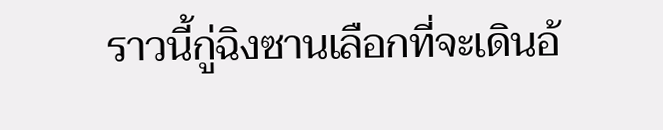ราวนี้กู่ฉิงซานเลือกที่จะเดินอ้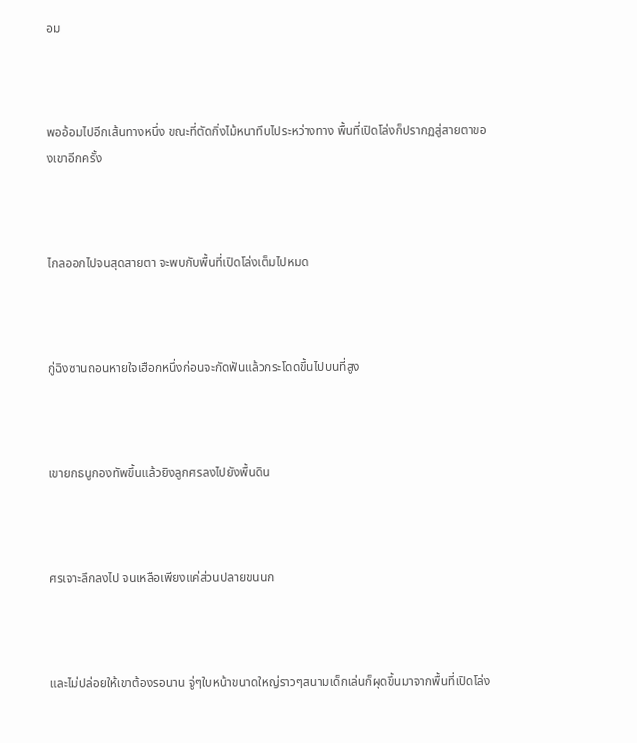อม



พออ้อมไปอีกเส้นทางหนึ่ง ขณะที่ตัดกิ่งไม้หนาทึบไประหว่างทาง พื้นที่เปิดโล่งก็ปรากฏสู่สายตาของเขาอีกครั้ง



ไกลออกไปจนสุดสายตา จะพบกับพื้นที่เปิดโล่งเต็มไปหมด



กู่ฉิงซานถอนหายใจเฮือกหนึ่งก่อนจะกัดฟันแล้วกระโดดขึ้นไปบนที่สูง



เขายกธนูกองทัพขึ้นแล้วยิงลูกศรลงไปยังพื้นดิน



ศรเจาะลึกลงไป จนเหลือเพียงแค่ส่วนปลายขนนก



และไม่ปล่อยให้เขาต้องรอนาน จู่ๆใบหน้าขนาดใหญ่ราวๆสนามเด็กเล่นก็ผุดขึ้นมาจากพื้นที่เปิดโล่ง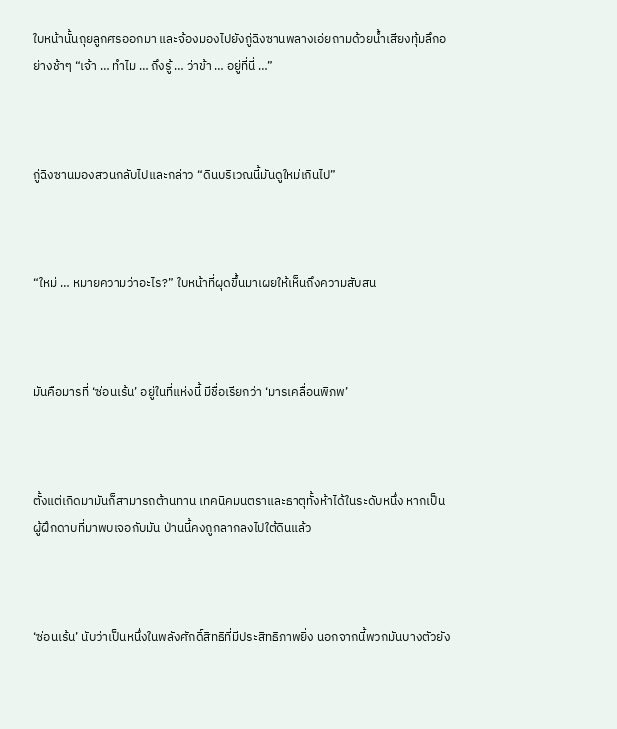ใบหน้านั้นถุยลูกศรออกมา และจ้องมองไปยังกู่ฉิงซานพลางเอ่ยถามด้วยน้ำเสียงทุ้มลึกอย่างช้าๆ “เจ้า … ทำไม … ถึงรู้ … ว่าข้า … อยู่ที่นี่ …”



กู่ฉิงซานมองสวนกลับไปและกล่าว “ดินบริเวณนี้มันดูใหม่เกินไป”



“ใหม่ … หมายความว่าอะไร?” ใบหน้าที่ผุดขึ้นมาเผยให้เห็นถึงความสับสน



มันคือมารที่ ‘ซ่อนเร้น’ อยู่ในที่แห่งนี้ มีชื่อเรียกว่า ‘มารเคลื่อนพิภพ’



ตั้งแต่เกิดมามันก็สามารถต้านทาน เทคนิคมนตราและธาตุทั้งห้าได้ในระดับหนึ่ง หากเป็นผู้ฝึกดาบที่มาพบเจอกับมัน ป่านนี้คงถูกลากลงไปใต้ดินแล้ว



‘ซ่อนเร้น’ นับว่าเป็นหนึ่งในพลังศักดิ์สิทธิที่มีประสิทธิภาพยิ่ง นอกจากนี้พวกมันบางตัวยัง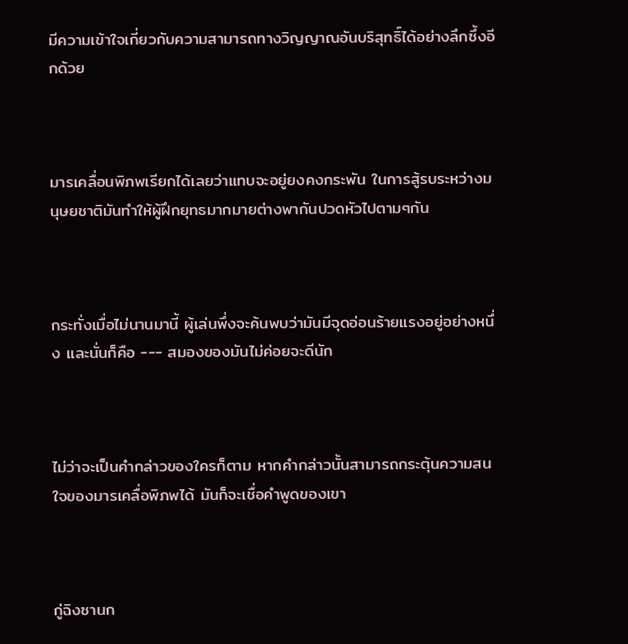มีความเข้าใจเกี่ยวกับความสามารถทางวิญญาณอันบริสุทธิ์ได้อย่างลึกซึ้งอีกด้วย



มารเคลื่อนพิภพเรียกได้เลยว่าแทบจะอยู่ยงคงกระพัน ในการสู้รบระหว่างมนุษยชาติมันทำให้ผู้ฝึกยุทธมากมายต่างพากันปวดหัวไปตามๆกัน



กระทั่งเมื่อไม่นานมานี้ ผู้เล่นพึ่งจะค้นพบว่ามันมีจุดอ่อนร้ายแรงอยู่อย่างหนึ่ง และนั่นก็คือ --- สมองของมันไม่ค่อยจะดีนัก



ไม่ว่าจะเป็นคำกล่าวของใครก็ตาม หากคำกล่าวนั้นสามารถกระตุ้นความสนใจของมารเคลื่อพิภพได้ มันก็จะเชื่อคำพูดของเขา



กู่ฉิงซานก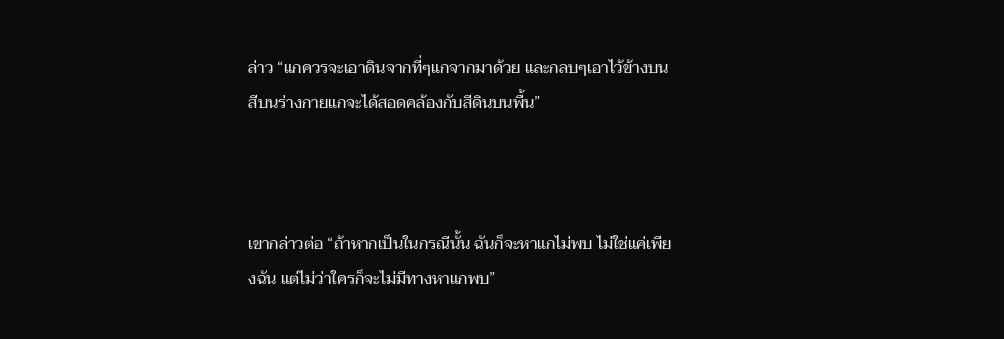ล่าว “แกควรจะเอาดินจากที่ๆแกจากมาด้วย และกลบๆเอาไว้ข้างบน สีบนร่างกายแกจะได้สอดคล้องกับสีดินบนพื้น”



เขากล่าวต่อ “ถ้าหากเป็นในกรณีนั้น ฉันก็จะหาแกไม่พบ ไม่ใช่แค่เพียงฉัน แต่ไม่ว่าใครก็จะไม่มีทางหาแกพบ”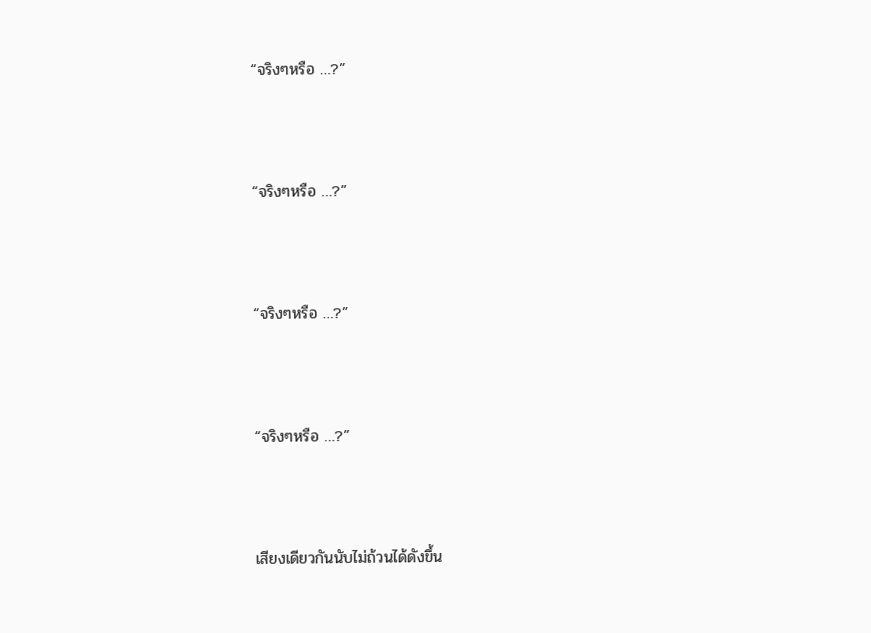“จริงๆหรือ …?”



“จริงๆหรือ …?”



“จริงๆหรือ …?”



“จริงๆหรือ …?”



เสียงเดียวกันนับไม่ถ้วนได้ดังขึ้น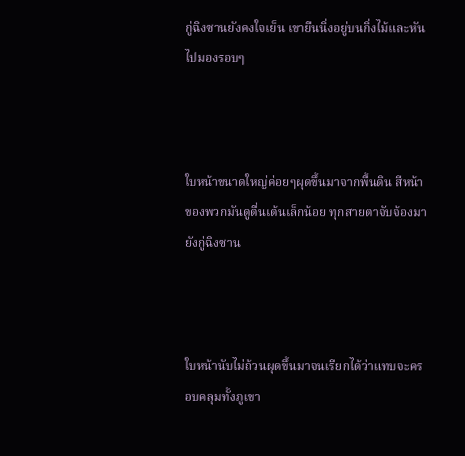กู่ฉิงซานยังคงใจเย็น เขายืนนิ่งอยู่บนกิ่งไม้และหันไปมองรอบๆ



ใบหน้าขนาดใหญ่ค่อยๆผุดขึ้นมาจากพื้นดิน สีหน้าของพวกมันดูตื่นเต้นเล็กน้อย ทุกสายตาจับจ้องมายังกู่ฉิงซาน



ใบหน้านับไม่ถ้วนผุดขึ้นมาจนเรียกได้ว่าแทบจะครอบคลุมทั้งภูเขา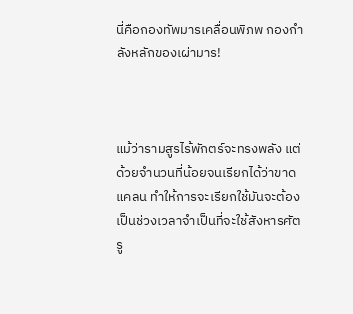นี่คือกองทัพมารเคลื่อนพิภพ กองกำลังหลักของเผ่ามาร!



แม้ว่ารามสูรไร้พักตร์จะทรงพลัง แต่ด้วยจำนวนที่น้อยจนเรียกได้ว่าขาดแคลน ทำให้การจะเรียกใช้มันจะต้องเป็นช่วงเวลาจำเป็นที่จะใช้สังหารศัตรู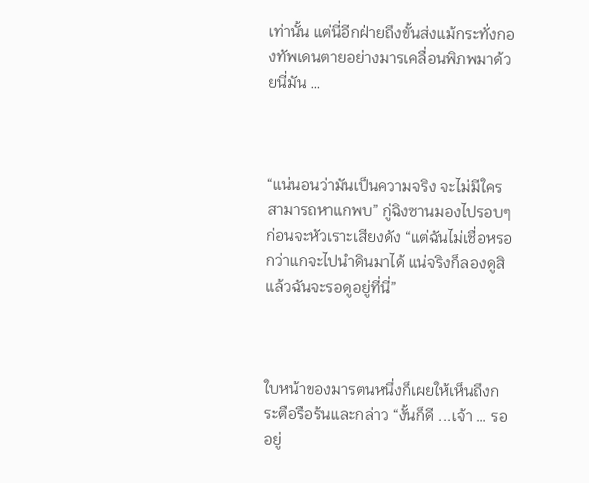เท่านั้น แต่นี่อีกฝ่ายถึงขั้นส่งแม้กระทั่งกองทัพเดนตายอย่างมารเคลื่อนพิภพมาด้วยนี่มัน …



“แน่นอนว่ามันเป็นความจริง จะไม่มีใครสามารถหาแกพบ” กู่ฉิงซานมองไปรอบๆ ก่อนจะหัวเราะเสียงดัง “แต่ฉันไม่เชื่อหรอกว่าแกจะไปนำดินมาได้ แน่จริงก็ลองดูสิ แล้วฉันจะรอดูอยู่ที่นี่”



ใบหน้าของมารตนหนึ่งก็เผยให้เห็นถึงกระตือรือร้นและกล่าว “งั้นก็ดี ...เจ้า … รออยู่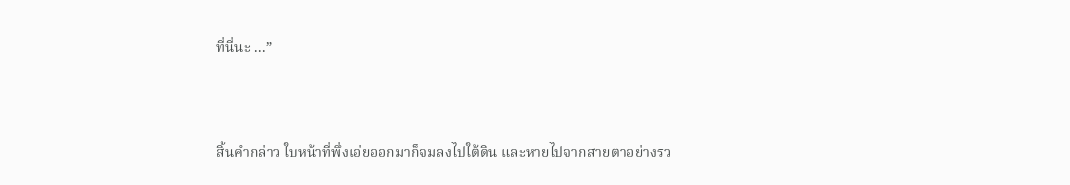ที่นี่นะ ...”



สิ้นคำกล่าว ใบหน้าที่พึ่งเอ่ยออกมาก็จมลงไปใต้ดิน และหายไปจากสายตาอย่างรว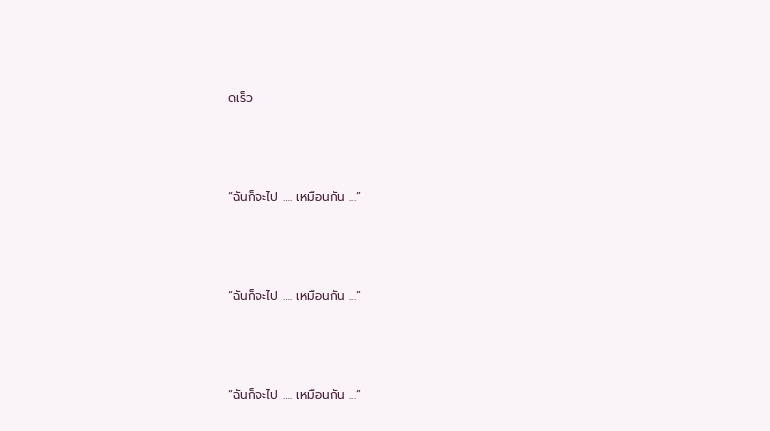ดเร็ว



“ฉันก็จะไป …. เหมือนกัน ...”



“ฉันก็จะไป …. เหมือนกัน ...”



“ฉันก็จะไป …. เหมือนกัน ...”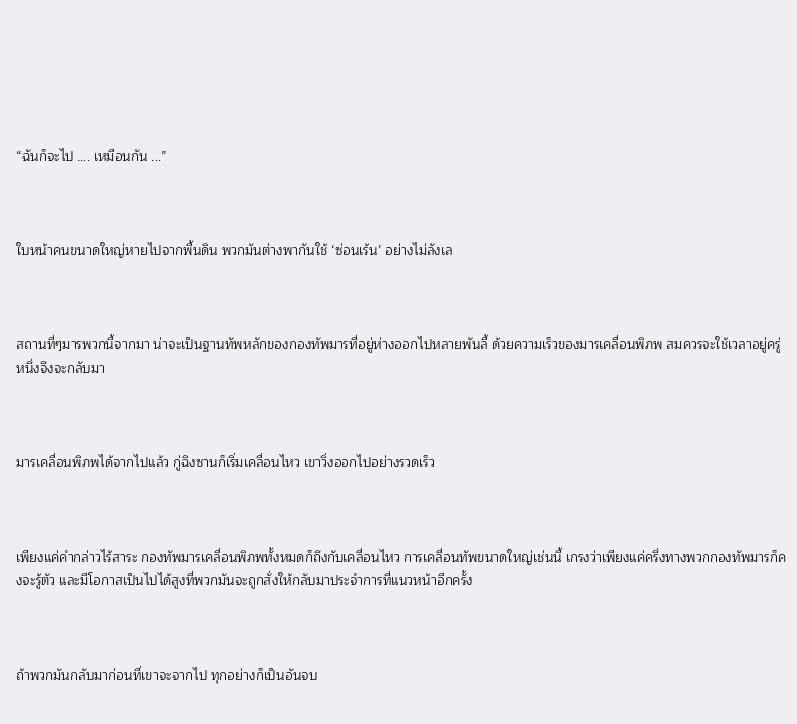“ฉันก็จะไป …. เหมือนกัน ...”



ใบหน้าคนขนาดใหญ่หายไปจากพื้นดิน พวกมันต่างพากันใช้ ‘ซ่อนเร้น’ อย่างไม่ลังเล



สถานที่ๆมารพวกนี้จากมา น่าจะเป็นฐานทัพหลักของกองทัพมารที่อยู่ห่างออกไปหลายพันลี้ ด้วยความเร็วของมารเคลื่อนพิภพ สมควรจะใช้เวลาอยู่ครู่หนึ่งจึงจะกลับมา



มารเคลื่อนพิภพได้จากไปแล้ว กู่ฉิงซานก็เริ่มเคลื่อนไหว เขาวิ่งออกไปอย่างรวดเร็ว



เพียงแค่คำกล่าวไร้สาระ กองทัพมารเคลื่อนพิภพทั้งหมดก็ถึงกับเคลื่อนไหว การเคลื่อนทัพขนาดใหญ่เช่นนี้ เกรงว่าเพียงแค่ครึ่งทางพวกกองทัพมารก็คงจะรู้ตัว และมีโอกาสเป็นไปได้สูงที่พวกมันจะถูกสั่งให้กลับมาประจำการที่แนวหน้าอีกครั้ง



ถ้าพวกมันกลับมาก่อนที่เขาจะจากไป ทุกอย่างก็เป็นอันจบ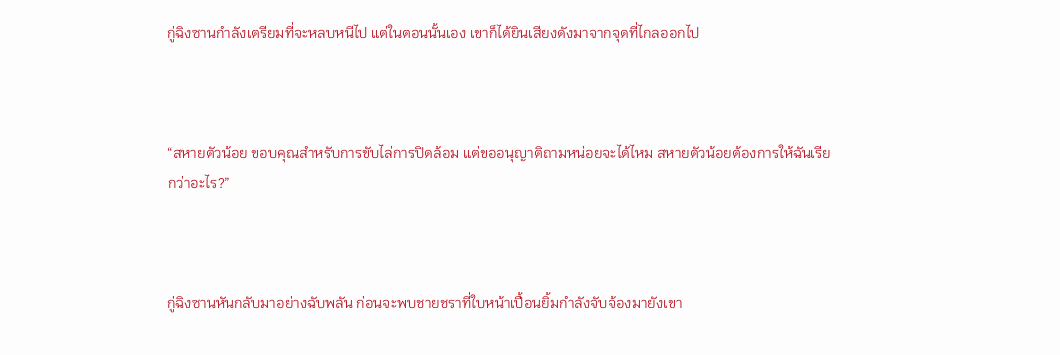กู่ฉิงซานกำลังเตรียมที่จะหลบหนีไป แต่ในตอนนั้นเอง เขาก็ได้ยินเสียงดังมาจากจุดที่ไกลออกไป



“สหายตัวน้อย ขอบคุณสำหรับการขับไล่การปิดล้อม แต่ขออนุญาติถามหน่อยจะได้ไหม สหายตัวน้อยต้องการให้ฉันเรียกว่าอะไร?”



กู่ฉิงซานหันกลับมาอย่างฉับพลัน ก่อนจะพบชายชราที่ใบหน้าเปื้อนยิ้มกำลังจับจ้องมายังเขา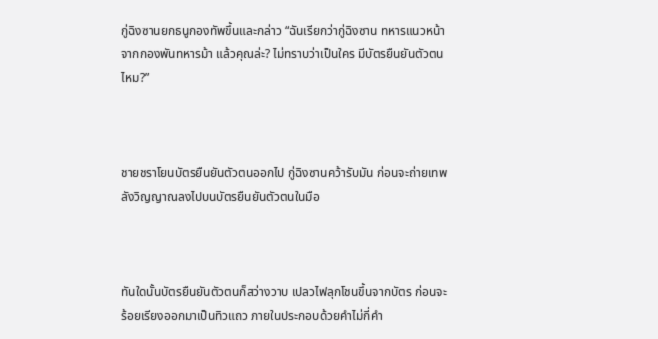กู่ฉิงซานยกธนูกองทัพขึ้นและกล่าว “ฉันเรียกว่ากู่ฉิงซาน ทหารแนวหน้าจากกองพันทหารม้า แล้วคุณล่ะ? ไม่ทราบว่าเป็นใคร มีบัตรยืนยันตัวตนไหม?”



ชายชราโยนบัตรยืนยันตัวตนออกไป กู่ฉิงซานคว้ารับมัน ก่อนจะถ่ายเทพลังวิญญาณลงไปบนบัตรยืนยันตัวตนในมือ



ทันใดนั้นบัตรยืนยันตัวตนก็สว่างวาบ เปลวไฟลุกโชนขึ้นจากบัตร ก่อนจะร้อยเรียงออกมาเป็นทิวแถว ภายในประกอบด้วยคำไม่กี่คำ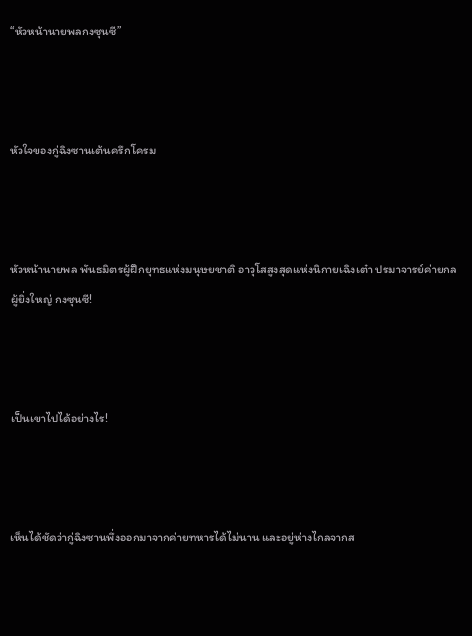“หัวหน้านายพลกงซุนซี”



หัวใจของกู่ฉิงซานเต้นครึกโครม



หัวหน้านายพล พันธมิตรผู้ฝึกยุทธแห่งมนุษยชาติ อาวุโสสูงสุดแห่งนิกายเฉิงเต๋า ปรมาจารย์ค่ายกลผู้ยิ่งใหญ่ กงซุนซี!



เป็นเขาไปได้อย่างไร!



เห็นได้ชัดว่ากู่ฉิงซานพึ่งออกมาจากค่ายทหารได้ไม่นาน และอยู่ห่างไกลจากส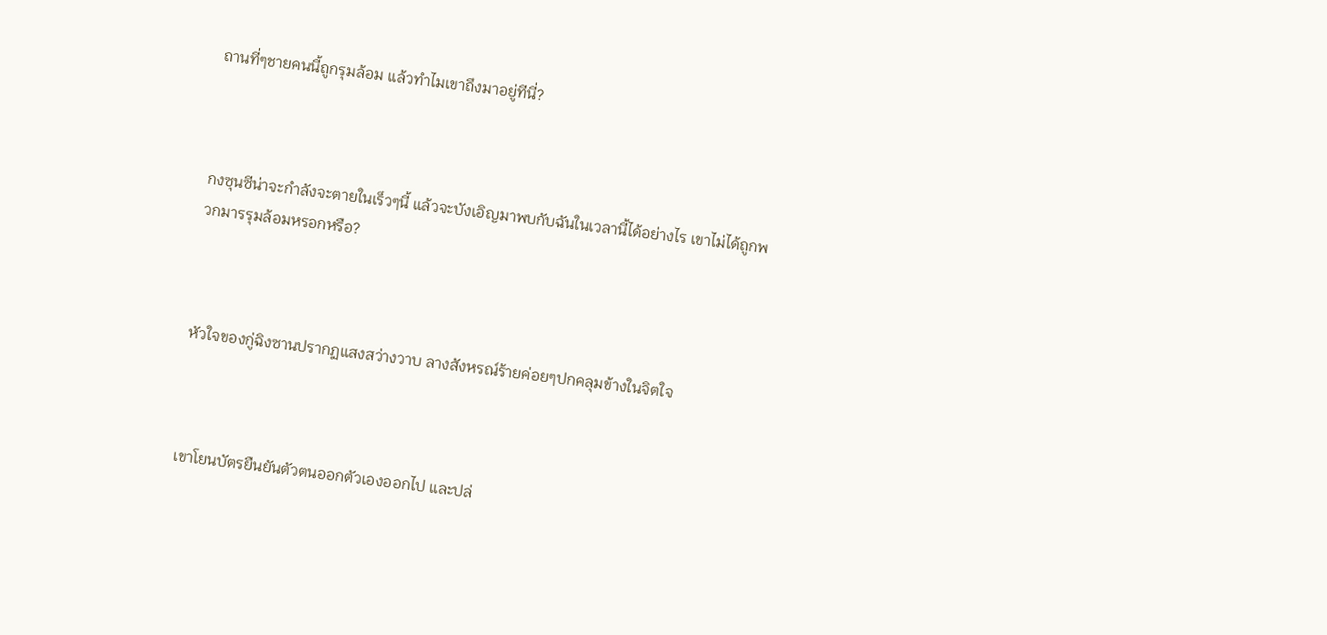ถานที่ๆชายคนนี้ถูกรุมล้อม แล้วทำไมเขาถึงมาอยู่ทีนี่?



กงซุนซีน่าจะกำลังจะตายในเร็วๆนี้ แล้วจะบังเอิญมาพบกับฉันในเวลานี้ได้อย่างไร เขาไม่ได้ถูกพวกมารรุมล้อมหรอกหรือ?



หัวใจของกู่ฉิงซานปรากฏแสงสว่างวาบ ลางสังหรณ์ร้ายค่อยๆปกคลุมข้างในจิตใจ



เขาโยนบัตรยืนยันตัวตนออกตัวเองออกไป และปล่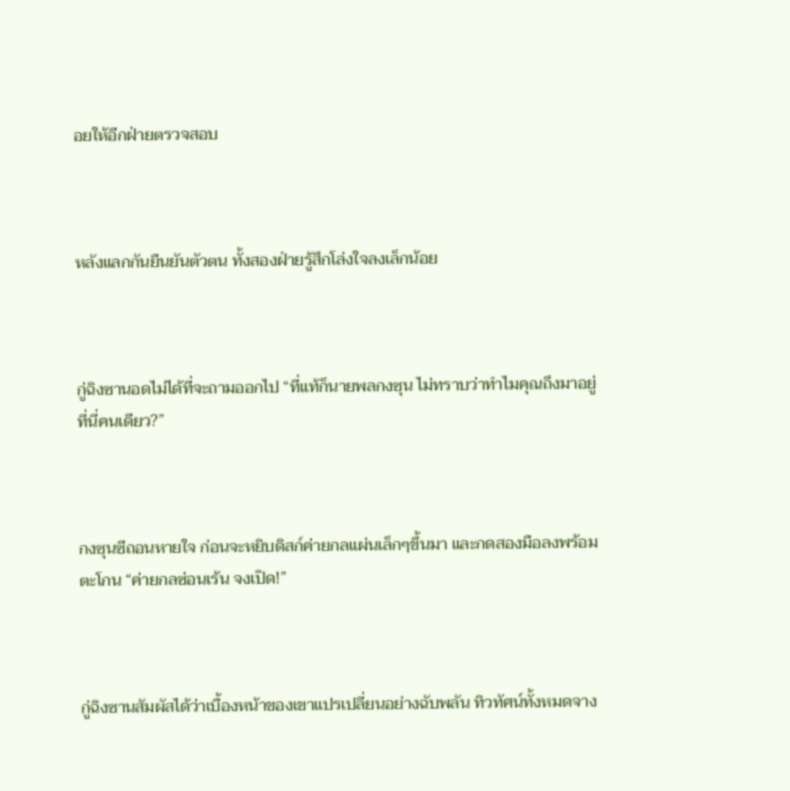อยให้อีกฝ่ายตรวจสอบ



หลังแลกกันยืนยันตัวตน ทั้งสองฝ่ายรู้สึกโล่งใจลงเล็กน้อย



กู่ฉิงซานอดไม่ได้ที่จะถามออกไป “ที่แท้ก็นายพลกงซุน ไม่ทราบว่าทำไมคุณถึงมาอยู่ที่นี่คนเดียว?”



กงซุนซีถอนหายใจ ก่อนจะหยิบดิสก์ค่ายกลแผ่นเล็กๆขึ้นมา และกดสองมือลงพร้อมตะโกน “ค่ายกลซ่อนเร้น จงเปิด!”



กู่ฉิงซานสัมผัสได้ว่าเบื้องหน้าของเขาแปรเปลี่ยนอย่างฉับพลัน ทิวทัศน์ทั้งหมดจาง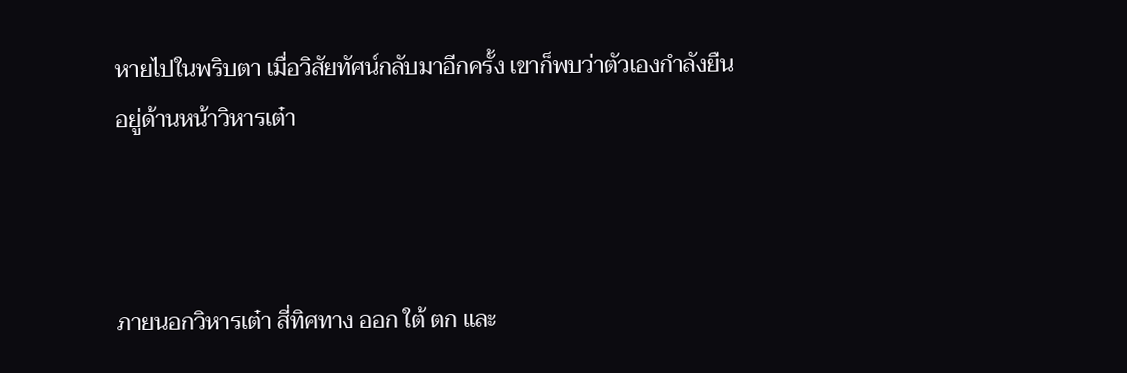หายไปในพริบตา เมื่อวิสัยทัศน์กลับมาอีกครั้ง เขาก็พบว่าตัวเองกำลังยืนอยู่ด้านหน้าวิหารเต๋า



ภายนอกวิหารเต๋า สี่ทิศทาง ออก ใต้ ตก และ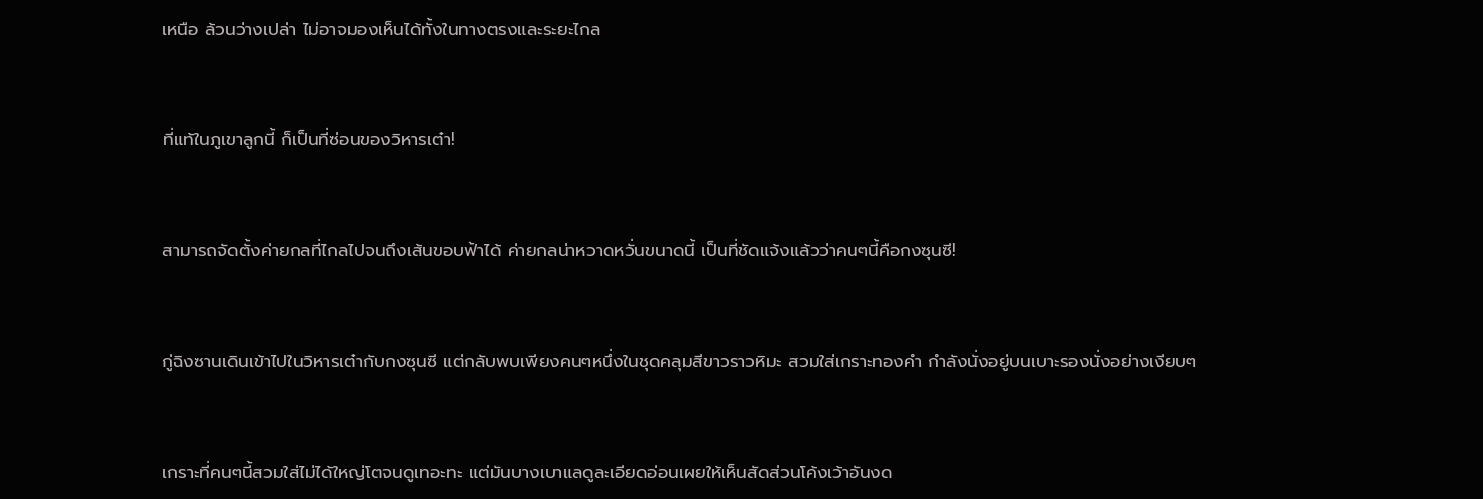เหนือ ล้วนว่างเปล่า ไม่อาจมองเห็นได้ทั้งในทางตรงและระยะไกล



ที่แท้ในภูเขาลูกนี้ ก็เป็นที่ซ่อนของวิหารเต๋า!



สามารถจัดตั้งค่ายกลที่ไกลไปจนถึงเส้นขอบฟ้าได้ ค่ายกลน่าหวาดหวั่นขนาดนี้ เป็นที่ชัดแจ้งแล้วว่าคนๆนี้คือกงซุนซี!



กู่ฉิงซานเดินเข้าไปในวิหารเต๋ากับกงซุนซี แต่กลับพบเพียงคนๆหนึ่งในชุดคลุมสีขาวราวหิมะ สวมใส่เกราะทองคำ กำลังนั่งอยู่บนเบาะรองนั่งอย่างเงียบๆ



เกราะที่คนๆนี้สวมใส่ไม่ได้ใหญ่โตจนดูเทอะทะ แต่มันบางเบาแลดูละเอียดอ่อนเผยให้เห็นสัดส่วนโค้งเว้าอันงด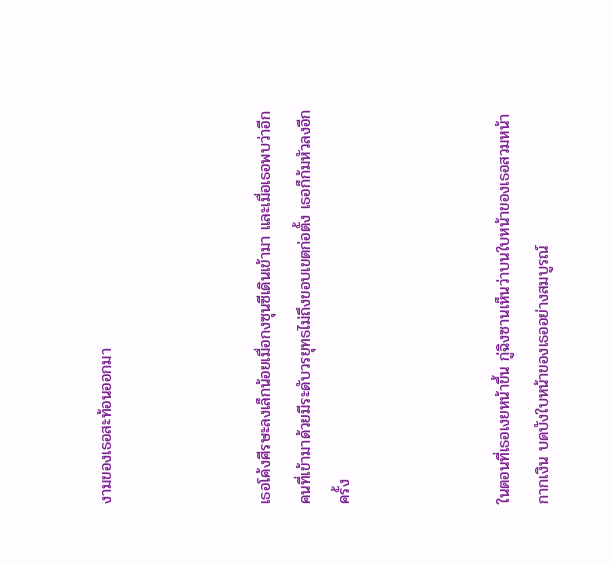งามของเธอสะท้อนออกมา



เธอโค้งศีรษะลงเล็กน้อยเมื่อกงซุนซีเดินเข้ามา และเมื่อเธอพบว่าอีกคนที่เข้ามาด้วยมีระดับวรยุทธไม่ถึงขอบเขตก่อตั้ง เธอก็ก้มหัวลงอีกครั้ง



ในตอนที่เธอเงยหน้าขึ้น กู่ฉิงซานเห็นว่าบนใบหน้าของเธอสวมหน้ากากเงิน บดบังใบหน้าของเธออย่างสมบูรณ์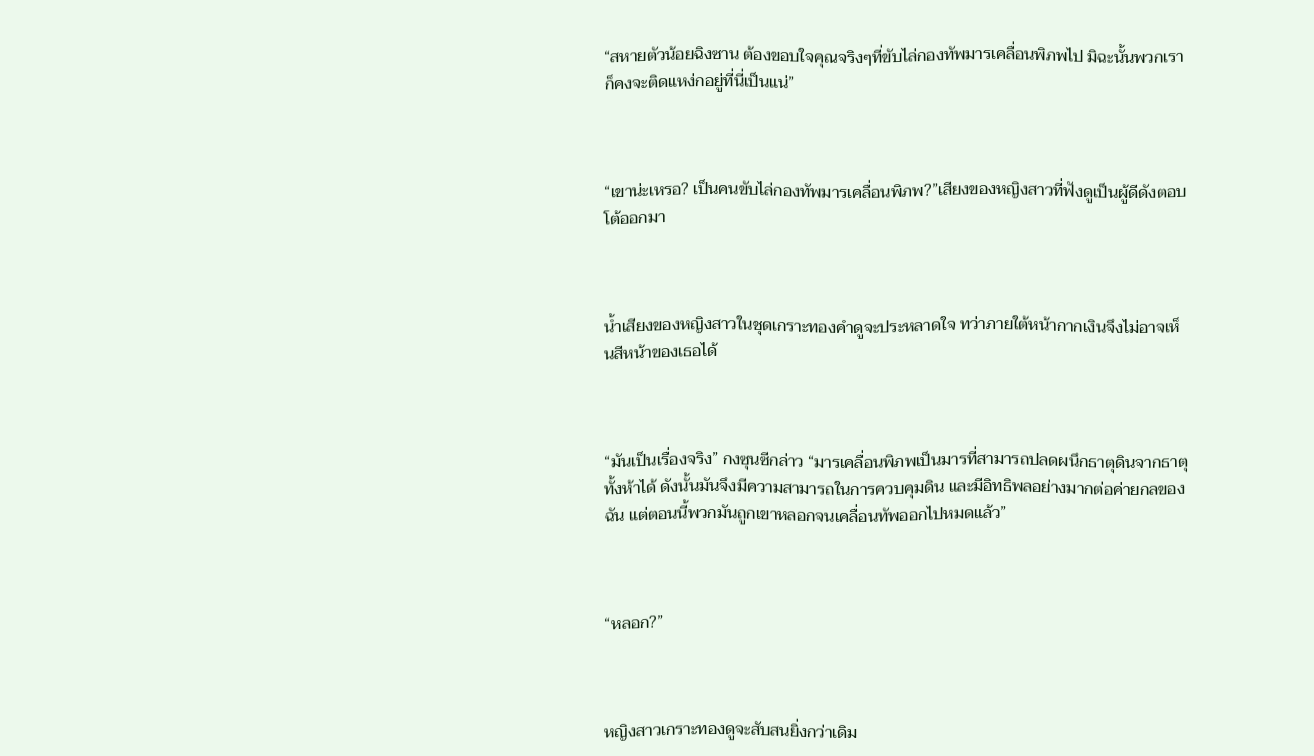“สหายตัวน้อยฉิงซาน ต้องขอบใจคุณจริงๆที่ขับไล่กองทัพมารเคลื่อนพิภพไป มิฉะนั้นพวกเราก็คงจะติดแหง่กอยู่ที่นี่เป็นแน่”



“เขาน่ะเหรอ? เป็นคนขับไล่กองทัพมารเคลื่อนพิภพ?”เสียงของหญิงสาวที่ฟังดูเป็นผู้ดีดังตอบโต้ออกมา



น้ำเสียงของหญิงสาวในชุดเกราะทองคำดูจะประหลาดใจ ทว่าภายใต้หน้ากากเงินจึงไม่อาจเห็นสีหน้าของเธอได้



“มันเป็นเรื่องจริง” กงซุนซีกล่าว “มารเคลื่อนพิภพเป็นมารที่สามารถปลดผนึกธาตุดินจากธาตุทั้งห้าได้ ดังนั้นมันจึงมีความสามารถในการควบคุมดิน และมีอิทธิพลอย่างมากต่อค่ายกลของฉัน แต่ตอนนี้พวกมันถูกเขาหลอกจนเคลื่อนทัพออกไปหมดแล้ว”



“หลอก?”



หญิงสาวเกราะทองดูจะสับสนยิ่งกว่าเดิม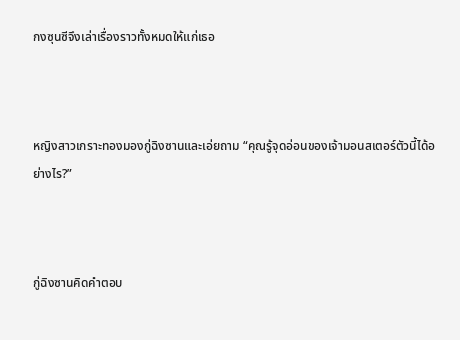กงซุนซีจึงเล่าเรื่องราวทั้งหมดให้แก่เธอ



หญิงสาวเกราะทองมองกู่ฉิงซานและเอ่ยถาม “คุณรู้จุดอ่อนของเจ้ามอนสเตอร์ตัวนี้ได้อย่างไร?”



กู่ฉิงซานคิดคำตอบ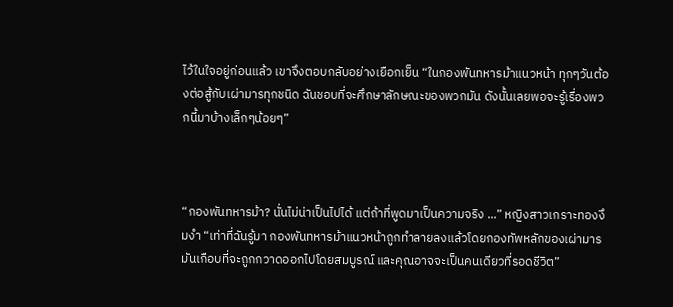ไว้ในใจอยู่ก่อนแล้ว เขาจึงตอบกลับอย่างเยือกเย็น “ในกองพันทหารม้าแนวหน้า ทุกๆวันต้องต่อสู้กับเผ่ามารทุกชนิด ฉันชอบที่จะศึกษาลักษณะของพวกมัน ดังนั้นเลยพอจะรู้เรื่องพวกนี้มาบ้างเล็กๆน้อยๆ”



“กองพันทหารม้า? นั่นไม่น่าเป็นไปได้ แต่ถ้าที่พูดมาเป็นความจริง ...” หญิงสาวเกราะทองงึมงำ “เท่าที่ฉันรู้มา กองพันทหารม้าแนวหน้าถูกทำลายลงแล้วโดยกองทัพหลักของเผ่ามาร มันเกือบที่จะถูกกวาดออกไปโดยสมบูรณ์ และคุณอาจจะเป็นคนเดียวที่รอดชีวิต”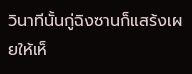วินาทีนั้นกู่ฉิงซานก็แสร้งเผยให้เห็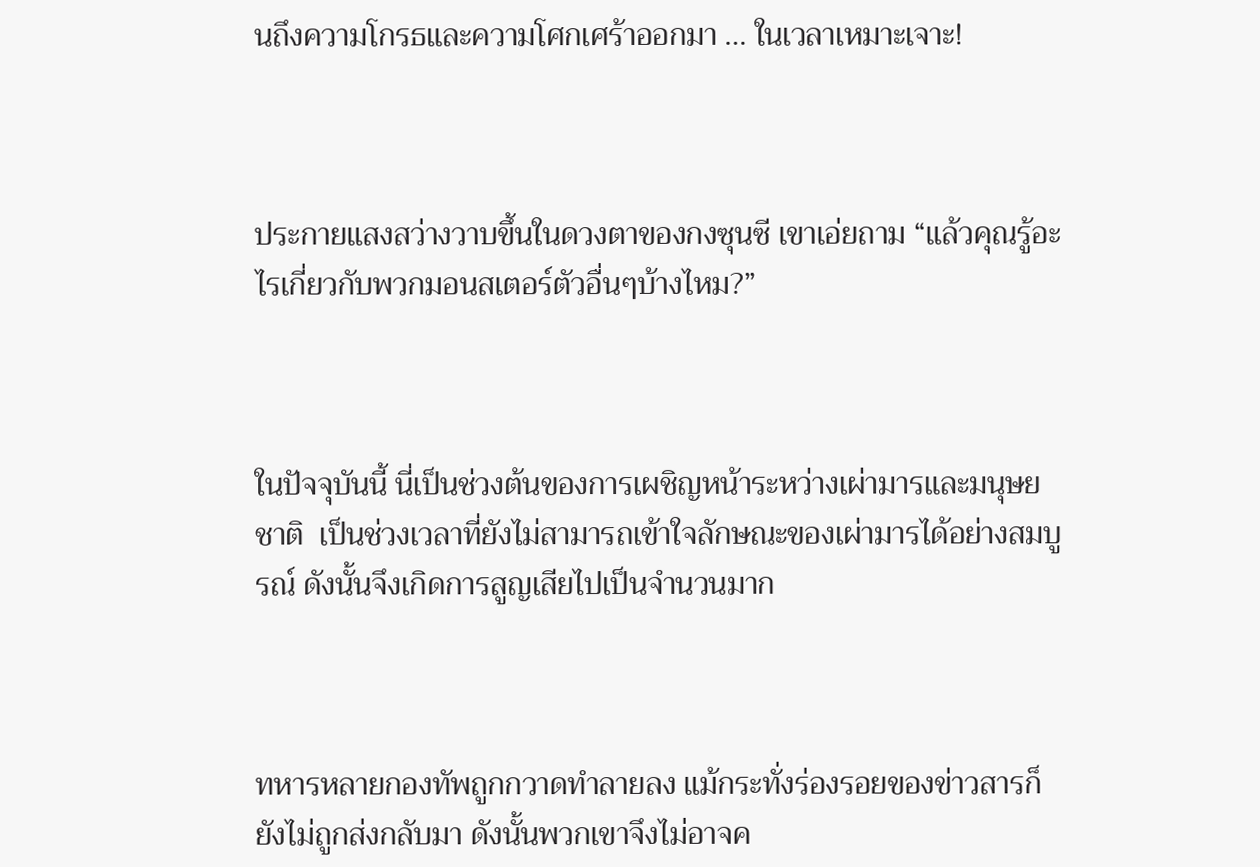นถึงความโกรธและความโศกเศร้าออกมา … ในเวลาเหมาะเจาะ!



ประกายแสงสว่างวาบขึ้นในดวงตาของกงซุนซี เขาเอ่ยถาม “แล้วคุณรู้อะไรเกี่ยวกับพวกมอนสเตอร์ตัวอื่นๆบ้างไหม?”



ในปัจจุบันนี้ นี่เป็นช่วงต้นของการเผชิญหน้าระหว่างเผ่ามารและมนุษยชาติ  เป็นช่วงเวลาที่ยังไม่สามารถเข้าใจลักษณะของเผ่ามารได้อย่างสมบูรณ์ ดังนั้นจึงเกิดการสูญเสียไปเป็นจำนวนมาก



ทหารหลายกองทัพถูกกวาดทำลายลง แม้กระทั่งร่องรอยของข่าวสารก็ยังไม่ถูกส่งกลับมา ดังนั้นพวกเขาจึงไม่อาจค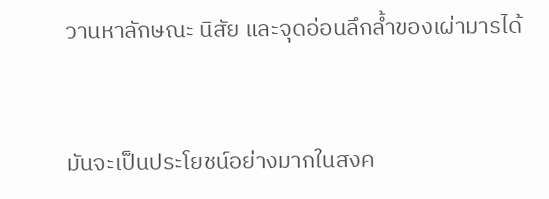วานหาลักษณะ นิสัย และจุดอ่อนลึกล้ำของเผ่ามารได้



มันจะเป็นประโยชน์อย่างมากในสงค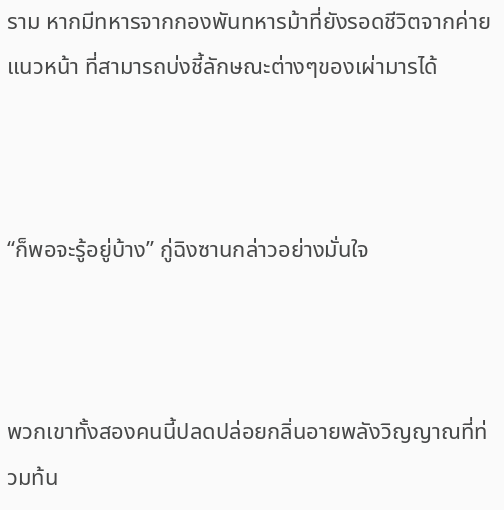ราม หากมีทหารจากกองพันทหารม้าที่ยังรอดชีวิตจากค่ายแนวหน้า ที่สามารถบ่งชี้ลักษณะต่างๆของเผ่ามารได้



“ก็พอจะรู้อยู่บ้าง” กู่ฉิงซานกล่าวอย่างมั่นใจ



พวกเขาทั้งสองคนนี้ปลดปล่อยกลิ่นอายพลังวิญญาณที่ท่วมท้น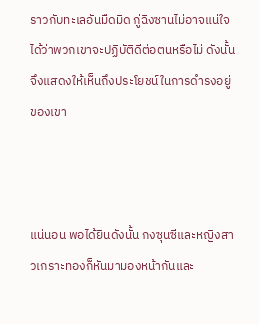ราวกับทะเลอันมืดมิด กู่ฉิงซานไม่อาจแน่ใจได้ว่าพวกเขาจะปฏิบัติดีต่อตนหรือไม่ ดังนั้นจึงแสดงให้เห็นถึงประโยชน์ในการดำรงอยู่ของเขา



แน่นอน พอได้ยินดังนั้น กงซุนซีและหญิงสาวเกราะทองก็หันมามองหน้ากันและ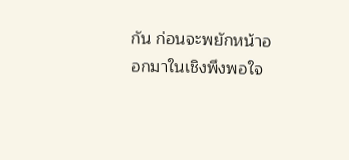กัน ก่อนจะพยักหน้าออกมาในเชิงพึงพอใจ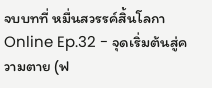จบบทที่ หมื่นสวรรค์สิ้นโลกา Online Ep.32 - จุดเริ่มต้นสู่ความตาย (ฟ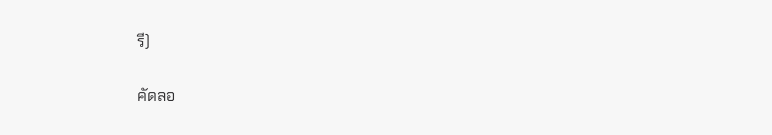รี)

คัดลอ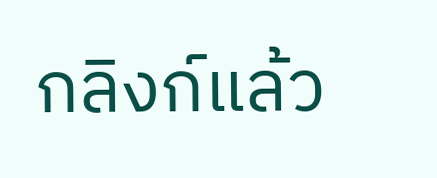กลิงก์แล้ว